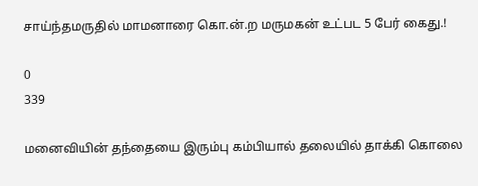சாய்ந்தமருதில் மாமனாரை கொ.ன்.ற மருமகன் உட்பட 5 பேர் கைது.!

0
339

மனைவியின் தந்தையை இரும்பு கம்பியால் தலையில் தாக்கி கொலை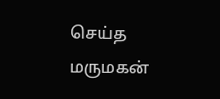செய்த மருமகன்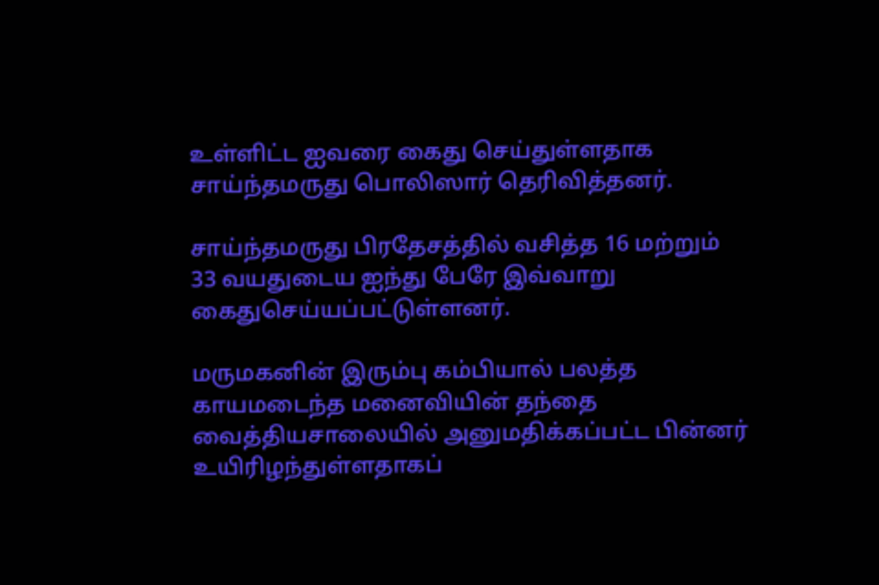உள்ளிட்ட ஐவரை கைது செய்துள்ளதாக சாய்ந்தமருது பொலிஸார் தெரிவித்தனர்.

சாய்ந்தமருது பிரதேசத்தில் வசித்த 16 மற்றும் 33 வயதுடைய ஐந்து பேரே இவ்வாறு கைதுசெய்யப்பட்டுள்ளனர்.

மருமகனின் இரும்பு கம்பியால் பலத்த காயமடைந்த மனைவியின் தந்தை வைத்தியசாலையில் அனுமதிக்கப்பட்ட பின்னர் உயிரிழந்துள்ளதாகப்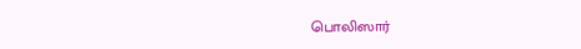பொலிஸார்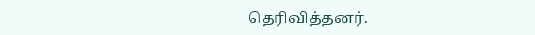தெரிவித்தனர்.